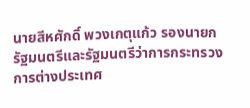นายสีหศักดิ์ พวงเกตุแก้ว รองนายกรัฐมนตรีและรัฐมนตรีว่าการกระทรวงการต่างประเทศ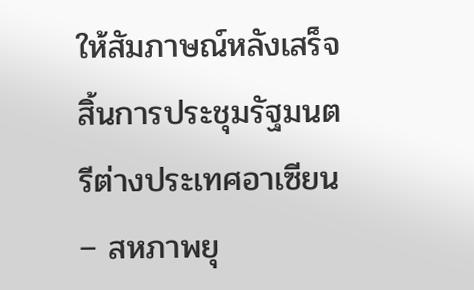ให้สัมภาษณ์หลังเสร็จสิ้นการประชุมรัฐมนตรีต่างประเทศอาเซียน – สหภาพยุ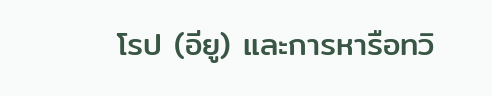โรป (อียู) และการหารือทวิ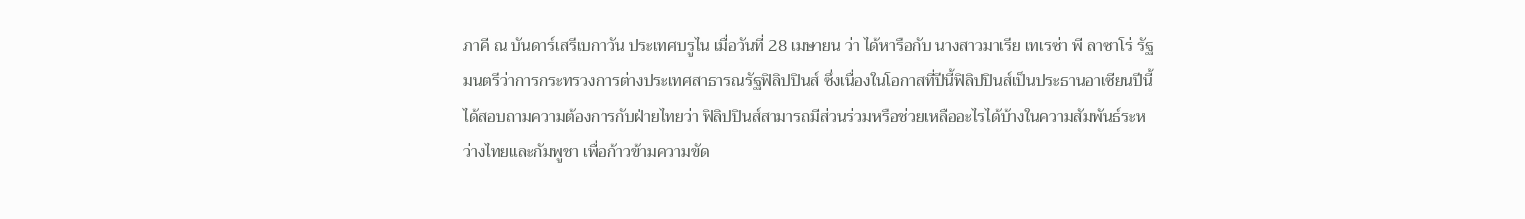ภาคี ณ บันดาร์เสรีเบกาวัน ประเทศบรูไน เมื่อวันที่ 28 เมษายน ว่า ได้หารือกับ นางสาวมาเรีย เทเรซ่า พี ลาซาโร่ รัฐมนตรีว่าการกระทรวงการต่างประเทศสาธารณรัฐฟิลิปปินส์ ซึ่งเนื่องในโอกาสที่ปีนี้ฟิลิปปินส์เป็นประธานอาเซียนปีนี้ ได้สอบถามความต้องการกับฝ่ายไทยว่า ฟิลิปปินส์สามารถมีส่วนร่วมหรือช่วยเหลืออะไรได้บ้างในความสัมพันธ์ระหว่างไทยและกัมพูชา เพื่อก้าวข้ามความขัด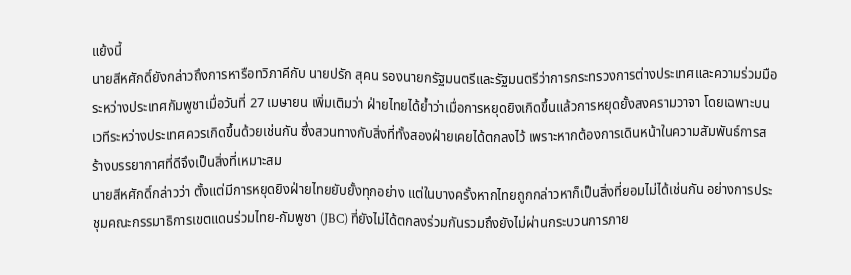แย้งนี้
นายสีหศักดิ์ยังกล่าวถึงการหารือทวิภาคีกับ นายปรัก สุคน รองนายกรัฐมนตรีและรัฐมนตรีว่าการกระทรวงการต่างประเทศและความร่วมมือระหว่างประเทศกัมพูชาเมื่อวันที่ 27 เมษายน เพิ่มเติมว่า ฝ่ายไทยได้ย้ำว่าเมื่อการหยุดยิงเกิดขึ้นแล้วการหยุดยั้งสงครามวาจา โดยเฉพาะบนเวทีระหว่างประเทศควรเกิดขึ้นด้วยเช่นกัน ซึ่งสวนทางกับสิ่งที่ทั้งสองฝ่ายเคยได้ตกลงไว้ เพราะหากต้องการเดินหน้าในความสัมพันธ์การสร้างบรรยากาศที่ดีจึงเป็นสิ่งที่เหมาะสม
นายสีหศักดิ์กล่าวว่า ตั้งแต่มีการหยุดยิงฝ่ายไทยยับยั้งทุกอย่าง แต่ในบางครั้งหากไทยถูกกล่าวหาก็เป็นสิ่งที่ยอมไม่ได้เช่นกัน อย่างการประชุมคณะกรรมาธิการเขตแดนร่วมไทย-กัมพูชา (JBC) ที่ยังไม่ได้ตกลงร่วมกันรวมถึงยังไม่ผ่านกระบวนการภาย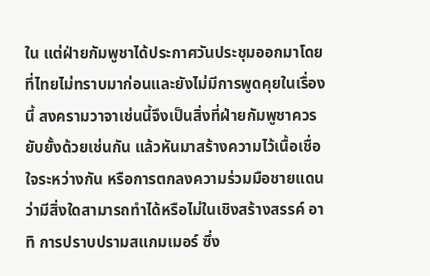ใน แต่ฝ่ายกัมพูชาได้ประกาศวันประชุมออกมาโดยที่ไทยไม่ทราบมาก่อนและยังไม่มีการพูดคุยในเรื่องนี้ สงครามวาจาเช่นนี้จึงเป็นสิ่งที่ฝ่ายกัมพูชาควรยับยั้งด้วยเช่นกัน แล้วหันมาสร้างความไว้เนื้อเชื่อใจระหว่างกัน หรือการตกลงความร่วมมือชายแดนว่ามีสิ่งใดสามารถทำได้หรือไม่ในเชิงสร้างสรรค์ อาทิ การปราบปรามสแกมเมอร์ ซึ่ง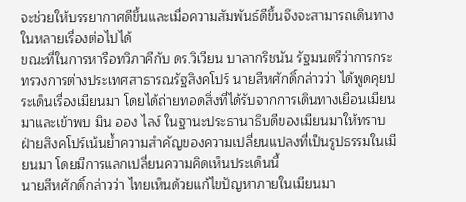จะช่วยให้บรรยากาศดีขึ้นและเมื่อความสัมพันธ์ดีขึ้นจึงจะสามารถเดินทางในหลายเรื่องต่อไปได้
ขณะที่ในการหารือทวิภาคีกับ ดร.วิเวียน บาลากริชนัน รัฐมนตรีว่าการกระทรวงการต่างประเทศสาธารณรัฐสิงคโปร์ นายสีหศักดิ์กล่าวว่า ได้พูดคุยประเด็นเรื่องเมียนมา โดยได้ถ่ายทอดสิ่งที่ได้รับจากการเดินทางเยือนเมียนมาและเข้าพบ มิน ออง ไลง์ ในฐานะประธานาธิบดีของเมียนมาให้ทราบ ฝ่ายสิงคโปร์เน้นย้ำความสำคัญของความเปลี่ยนแปลงที่เป็นรูปธรรมในเมียนมา โดยมีการแลกเปลี่ยนความคิดเห็นประเด็นนี้
นายสีหศักดิ์กล่าวว่า ไทยเห็นด้วยแก้ไขปัญหาภายในเมียนมา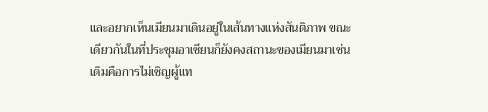และอยากเห็นเมียนมาเดินอยู่ในเส้นทางแห่งสันติภาพ ขณะเดียวกันในที่ประชุมอาเซียนก็ยังคงสถานะของเมียนมาเช่นเดิมคือการไม่เชิญผู้แท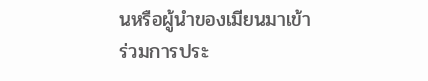นหรือผู้นำของเมียนมาเข้าร่วมการประ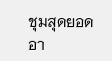ชุมสุดยอดอา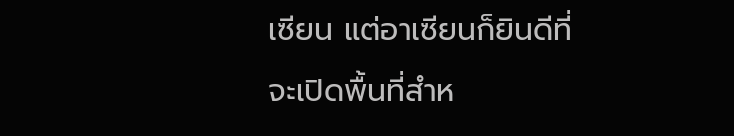เซียน แต่อาเซียนก็ยินดีที่จะเปิดพื้นที่สำห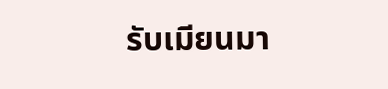รับเมียนมา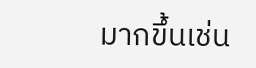มากขึ้นเช่น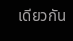เดียวกัน